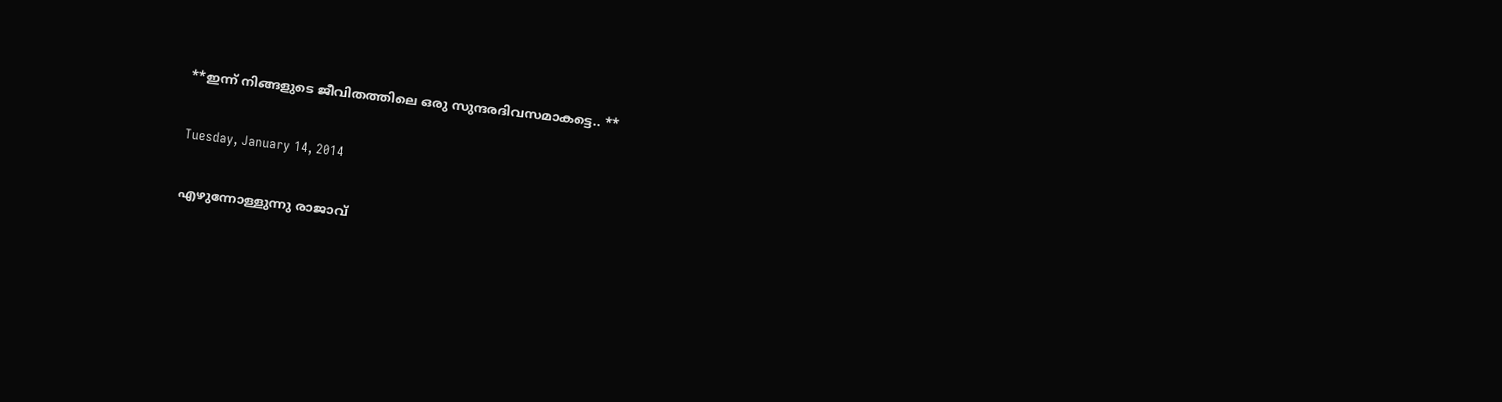**ഇന്ന് നിങ്ങളുടെ ജീവിതത്തിലെ ഒരു സുന്ദരദിവസമാകട്ടെ.. **

Tuesday, January 14, 2014

എഴുന്നോള്ളുന്നു രാജാവ്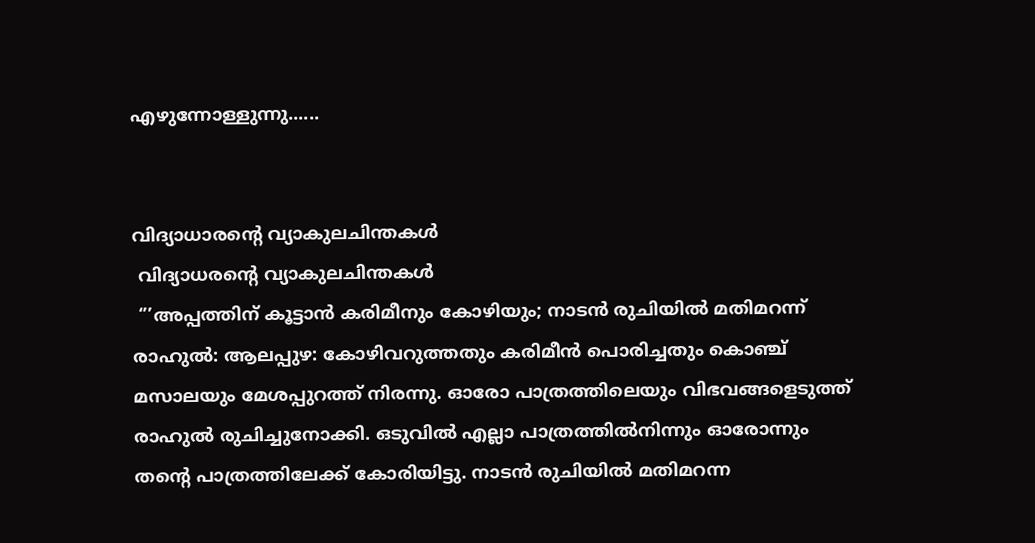എഴുന്നോള്ളുന്നു......


വിദ്യാധാരന്‍റെ വ്യാകുലചിന്തകള്‍
 വിദ്യാധരന്‍റെ വ്യാകുലചിന്തകള്‍
 ‘’’അപ്പത്തിന് കൂട്ടാന്‍ കരിമീനും കോഴിയും; നാടന്‍ രുചിയില്‍ മതിമറന്ന് രാഹുല്‍: ആലപ്പുഴ: കോഴിവറുത്തതും കരിമീന്‍ പൊരിച്ചതും കൊഞ്ച് മസാലയും മേശപ്പുറത്ത് നിരന്നു. ഓരോ പാത്രത്തിലെയും വിഭവങ്ങളെടുത്ത് രാഹുല്‍ രുചിച്ചുനോക്കി. ഒടുവില്‍ എല്ലാ പാത്രത്തില്‍നിന്നും ഓരോന്നും തന്റെ പാത്രത്തിലേക്ക് കോരിയിട്ടു. നാടന്‍ രുചിയില്‍ മതിമറന്ന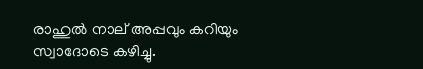രാഹുല്‍ നാല് അപ്പവും കറിയും സ്വാദോടെ കഴിച്ചു.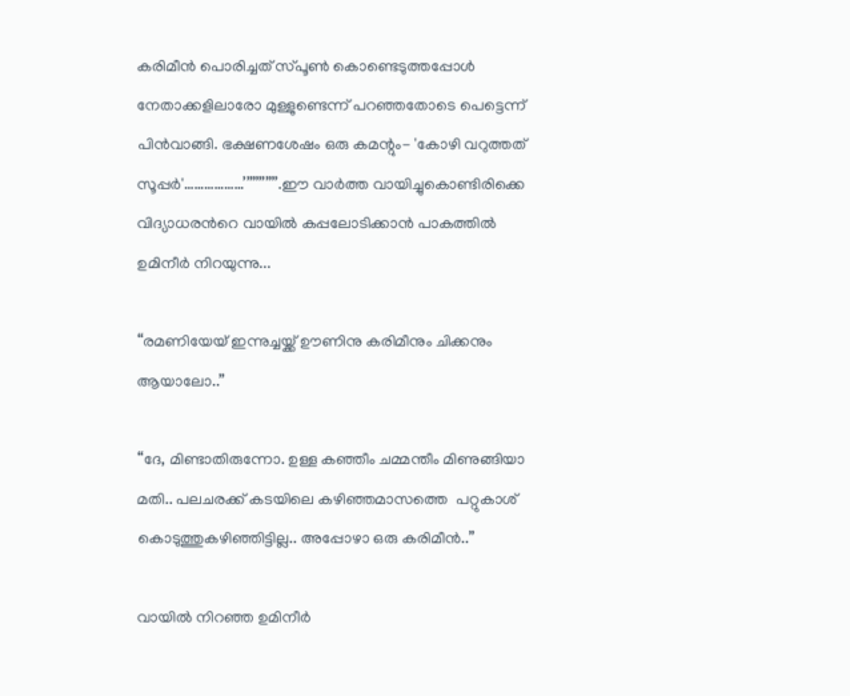കരിമീന്‍ പൊരിച്ചത് സ്പൂണ്‍ കൊണ്ടെടുത്തപ്പോള്‍ നേതാക്കളിലാരോ മുള്ളുണ്ടെന്ന് പറഞ്ഞതോടെ പെട്ടെന്ന് പിന്‍വാങ്ങി. ഭക്ഷണശേഷം ഒരു കമന്റും- 'കോഴി വറുത്തത് സൂപ്പര്‍'………………’’’’’’’’’’’.ഈ വാര്‍ത്ത‍ വായിച്ചുകൊണ്ടിരിക്കെ വിദ്യാധരന്‍റെ വായില്‍ കപ്പലോടിക്കാന്‍ പാകത്തില്‍ ഉമിനീര്‍ നിറയുന്നു...

“രമണിയേയ് ഇന്നുച്ചയ്ക്ക് ഊണിനു കരിമീനും ചിക്കനും ആയാലോ..”

“ദേ, മിണ്ടാതിരുന്നോ. ഉള്ള കഞ്ഞീം ചമ്മന്തീം മിണുങ്ങിയാ മതി.. പലചരക്ക് കടയിലെ കഴിഞ്ഞമാസത്തെ  പറ്റുകാശ് കൊടുത്തുകഴിഞ്ഞിട്ടില്ല.. അപ്പോഴാ ഒരു കരിമീന്‍..”

വായില്‍ നിറഞ്ഞ ഉമിനീര്‍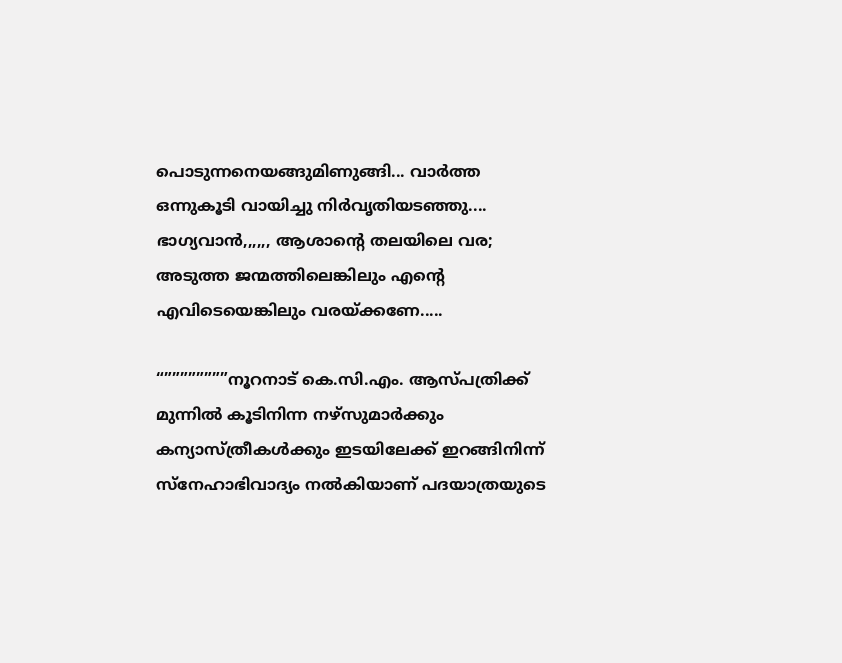പൊടുന്നനെയങ്ങുമിണുങ്ങി... വാര്‍ത്ത‍ ഒന്നുകൂടി വായിച്ചു നിര്‍വൃതിയടഞ്ഞു.... ഭാഗ്യവാന്‍,,,,,, ആശാന്‍റെ തലയിലെ വര; അടുത്ത ജന്മത്തിലെങ്കിലും എന്‍റെ എവിടെയെങ്കിലും വരയ്ക്കണേ.....

“””””””””നൂറനാട് കെ.സി.എം. ആസ്പത്രിക്ക് മുന്നില്‍ കൂടിനിന്ന നഴ്‌സുമാര്‍ക്കും കന്യാസ്ത്രീകള്‍ക്കും ഇടയിലേക്ക് ഇറങ്ങിനിന്ന് സ്‌നേഹാഭിവാദ്യം നല്‍കിയാണ് പദയാത്രയുടെ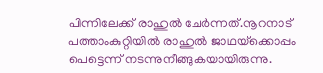പിന്നിലേക്ക് രാഹുല്‍ ചേര്‍ന്നത്.നൂറനാട് പത്താംകുറ്റിയില്‍ രാഹുല്‍ ജാഥയ്‌ക്കൊപ്പം പെട്ടെന്ന് നടന്നുനീങ്ങുകയായിരുന്നു.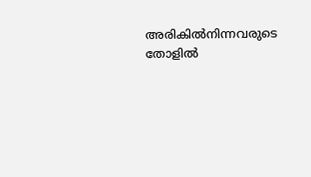അരികില്‍നിന്നവരുടെ തോളില്‍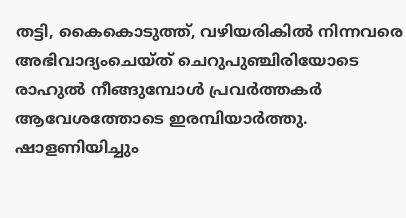തട്ടി, കൈകൊടുത്ത്, വഴിയരികില്‍ നിന്നവരെ അഭിവാദ്യംചെയ്ത് ചെറുപുഞ്ചിരിയോടെ രാഹുല്‍ നീങ്ങുമ്പോള്‍ പ്രവര്‍ത്തകര്‍ ആവേശത്തോടെ ഇരമ്പിയാര്‍ത്തു. ഷാളണിയിച്ചും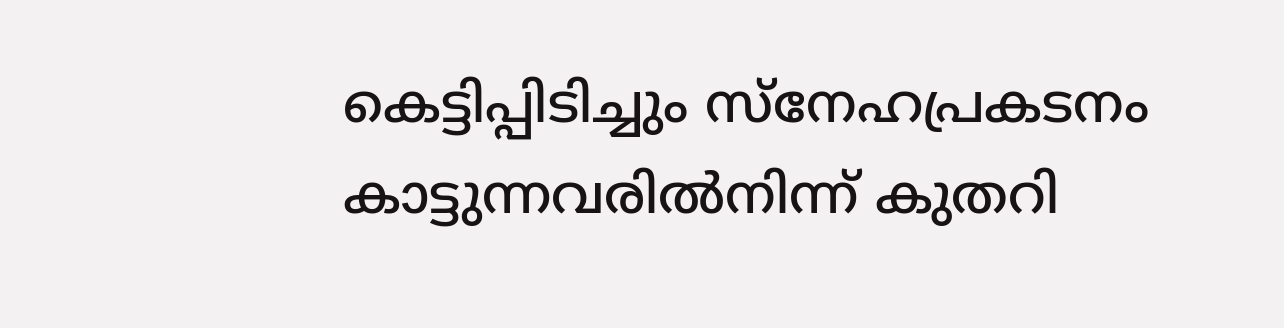കെട്ടിപ്പിടിച്ചും സ്‌നേഹപ്രകടനം കാട്ടുന്നവരില്‍നിന്ന് കുതറി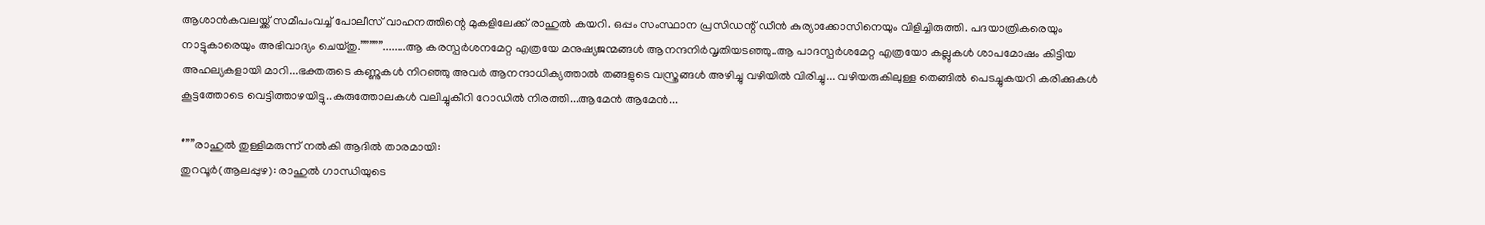ആശാന്‍കവലയ്ക്ക് സമീപംവച്ച് പോലീസ് വാഹനത്തിന്റെ മുകളിലേക്ക് രാഹുല്‍ കയറി. ഒപ്പം സംസ്ഥാന പ്രസിഡന്റ് ഡീന്‍ കുര്യാക്കോസിനെയും വിളിച്ചിരുത്തി. പദയാത്രികരെയും നാട്ടുകാരെയും അഭിവാദ്യം ചെയ്തു.”””””........ആ കരസ്പര്‍ശനമേറ്റ എത്രയേ മനുഷ്യജന്മങ്ങള്‍ ആനന്ദനിര്‍വൃതിയടഞ്ഞു..ആ പാദസ്പര്‍ശമേറ്റ എത്രയോ കല്ലുകള്‍ ശാപമോഷം കിട്ടിയ അഹല്യകളായി മാറി...ഭക്തരുടെ കണ്ണുകള്‍ നിറഞ്ഞു അവര്‍ ആനന്ദാധിക്യത്താല്‍ തങ്ങളുടെ വസ്ത്രങ്ങള്‍ അഴിച്ചു വഴിയില്‍ വിരിച്ചു... വഴിയരുകിലുള്ള തെങ്ങില്‍ പെടച്ചുകയറി കരിക്കുകള്‍ കൂട്ടത്തോടെ വെട്ടിത്താഴയിട്ടു..കുരുത്തോലകള്‍ വലിച്ചുകീറി റോഡില്‍ നിരത്തി...ആമേന്‍ ആമേന്‍...

‘’’’’’രാഹുല്‍ തുള്ളിമരുന്ന് നല്‍കി ആദില്‍ താരമായി:
തുറവൂര്‍(ആലപ്പുഴ): രാഹുല്‍ ഗാന്ധിയുടെ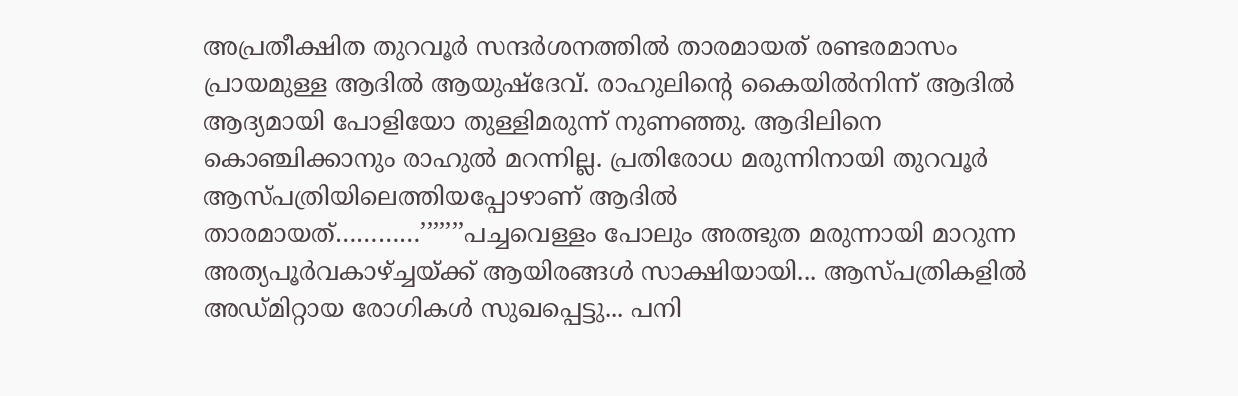അപ്രതീക്ഷിത തുറവൂര്‍ സന്ദര്‍ശനത്തില്‍ താരമായത് രണ്ടരമാസം പ്രായമുള്ള ആദില്‍ ആയുഷ്‌ദേവ്. രാഹുലിന്റെ കൈയില്‍നിന്ന് ആദില്‍ ആദ്യമായി പോളിയോ തുള്ളിമരുന്ന് നുണഞ്ഞു. ആദിലിനെ കൊഞ്ചിക്കാനും രാഹുല്‍ മറന്നില്ല. പ്രതിരോധ മരുന്നിനായി തുറവൂര്‍ ആസ്പത്രിയിലെത്തിയപ്പോഴാണ് ആദില്‍ താരമായത്…………’’’’’’’പച്ചവെള്ളം പോലും അത്ഭുത മരുന്നായി മാറുന്ന അത്യപൂര്‍‍വകാഴ്ച്ചയ്ക്ക് ആയിരങ്ങള്‍ സാക്ഷിയായി... ആസ്പത്രികളില്‍ അഡ്മിറ്റായ രോഗികള്‍ സുഖപ്പെട്ടു... പനി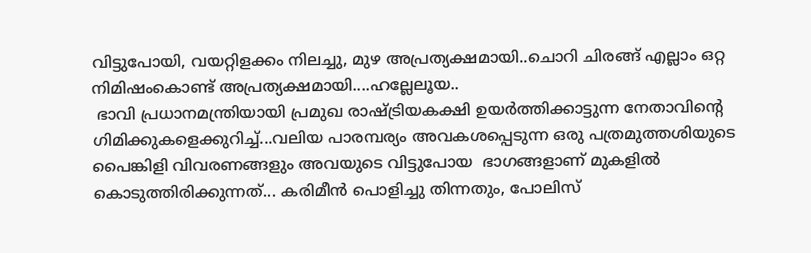വിട്ടുപോയി, വയറ്റിളക്കം നിലച്ചു, മുഴ അപ്രത്യക്ഷമായി..ചൊറി ചിരങ്ങ് എല്ലാം ഒറ്റ നിമിഷംകൊണ്ട് അപ്രത്യക്ഷമായി....ഹല്ലേലൂയ..
 ഭാവി പ്രധാനമന്ത്രിയായി പ്രമുഖ രാഷ്ട്രിയകക്ഷി ഉയര്‍ത്തിക്കാട്ടുന്ന നേതാവിന്‍റെ ഗിമിക്കുകളെക്കുറിച്ച്...വലിയ പാരമ്പര്യം അവകശപ്പെടുന്ന ഒരു പത്രമുത്തശിയുടെ പൈങ്കിളി വിവരണങ്ങളും അവയുടെ വിട്ടുപോയ  ഭാഗങ്ങളാണ് മുകളില്‍ കൊടുത്തിരിക്കുന്നത്‌... കരിമീന്‍ പൊളിച്ചു തിന്നതും, പോലിസ്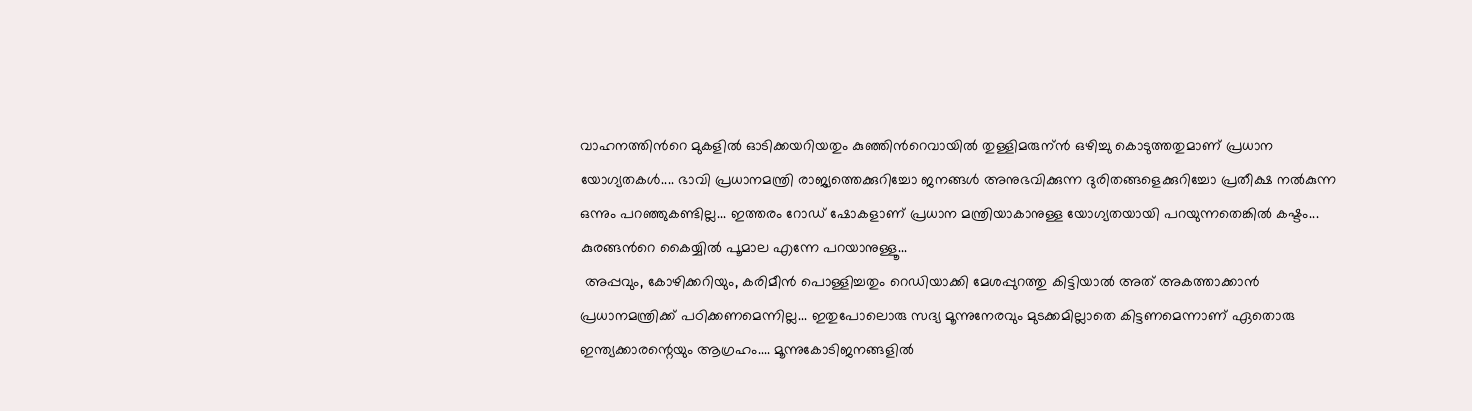വാഹനത്തിന്‍റെ മുകളില്‍ ഓടിക്കയറിയതും കുഞ്ഞിന്‍റെവായില്‍ തുള്ളിമരുന്ന്‍ ഒഴിച്ചു കൊടുത്തതുമാണ് പ്രധാന യോഗ്യതകള്‍.... ഭാവി പ്രധാനമന്ത്രി രാജ്യത്തെക്കുറിച്ചോ ജനങ്ങള്‍ അനുഭവിക്കുന്ന ദുരിതങ്ങളെക്കുറിച്ചോ പ്രതീക്ഷ നല്‍കുന്ന ഒന്നും പറഞ്ഞുകണ്ടില്ല... ഇത്തരം റോഡ്‌ ഷോകളാണ് പ്രധാന മന്ത്രിയാകാനുള്ള യോഗ്യതയായി പറയുന്നതെങ്കില്‍ കഷ്ടം... കുരങ്ങന്‍റെ കൈയ്യില്‍ പൂമാല എന്നേ പറയാനുള്ളൂ...
 അപ്പവും, കോഴിക്കറിയും, കരിമീന്‍ പൊള്ളിച്ചതും റെഡിയാക്കി മേശപ്പുറത്തു കിട്ടിയാല്‍ അത് അകത്താക്കാന്‍ പ്രധാനമന്ത്രിക്ക് പഠിക്കണമെന്നില്ല... ഇതുപോലൊരു സദ്യ മൂന്നുനേരവും മുടക്കമില്ലാതെ കിട്ടണമെന്നാണ് ഏതൊരു ഇന്ത്യക്കാരന്റെയും ആഗ്രഹം.... മൂന്നുകോടിജനങ്ങളില്‍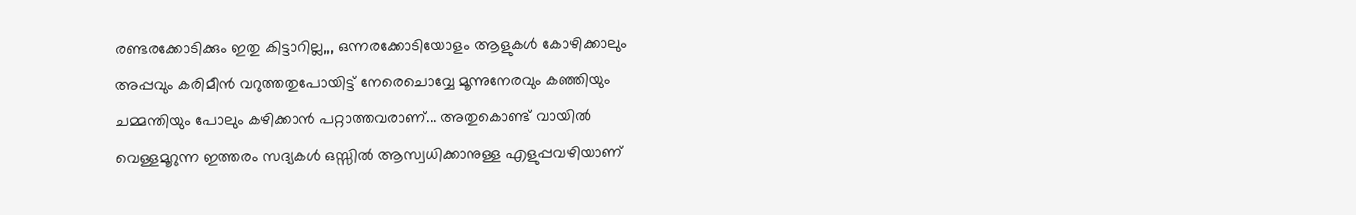രണ്ടരക്കോടിക്കും ഇതു കിട്ടാറില്ല,,, ഒന്നരക്കോടിയോളം ആളുകള്‍ കോഴിക്കാലും അപ്പവും കരിമീന്‍ വറുത്തതുപോയിട്ട് നേരെചൊവ്വേ മൂന്നുനേരവും കഞ്ഞിയും ചമ്മന്തിയും പോലും കഴിക്കാന്‍ പറ്റാത്തവരാണ്... അതുകൊണ്ട് വായില്‍ വെള്ളമൂറുന്ന ഇത്തരം സദ്യകള്‍ ഒസ്സില്‍ ആസ്വധിക്കാനുള്ള എളുപ്പവഴിയാണ്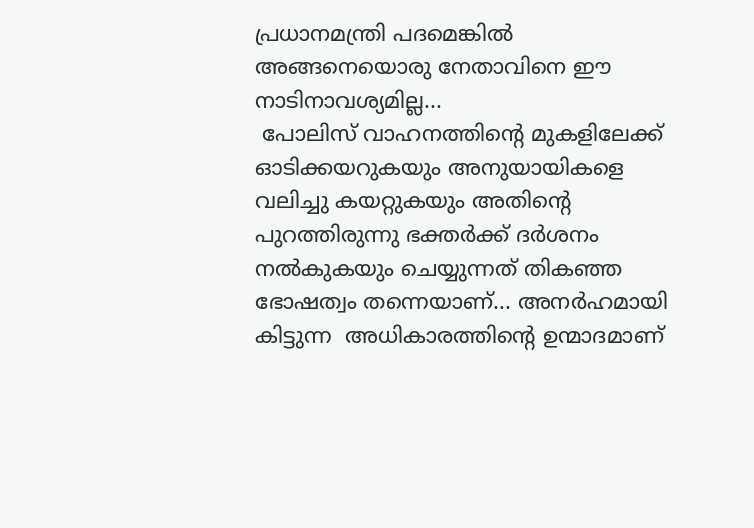പ്രധാനമന്ത്രി പദമെങ്കില്‍ അങ്ങനെയൊരു നേതാവിനെ ഈ നാടിനാവശ്യമില്ല...
 പോലിസ് വാഹനത്തിന്‍റെ മുകളിലേക്ക് ഓടിക്കയറുകയും അനുയായികളെ വലിച്ചു കയറ്റുകയും അതിന്‍റെ പുറത്തിരുന്നു ഭക്തര്‍ക്ക് ദര്‍ശനം നല്‍കുകയും ചെയ്യുന്നത് തികഞ്ഞ ഭോഷത്വം തന്നെയാണ്... അനര്‍ഹമായി കിട്ടുന്ന  അധികാരത്തിന്‍റെ ഉന്മാദമാണ്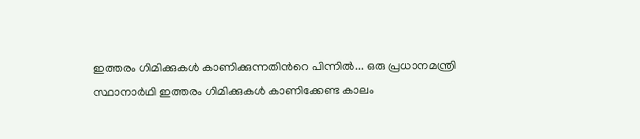ഇത്തരം ഗിമിക്കുകള്‍ കാണിക്കുന്നതിന്‍റെ പിന്നില്‍... ഒരു പ്രധാനമന്ത്രി സ്ഥാനാര്‍ഥി ഇത്തരം ഗിമിക്കുകള്‍ കാണിക്കേണ്ട കാലം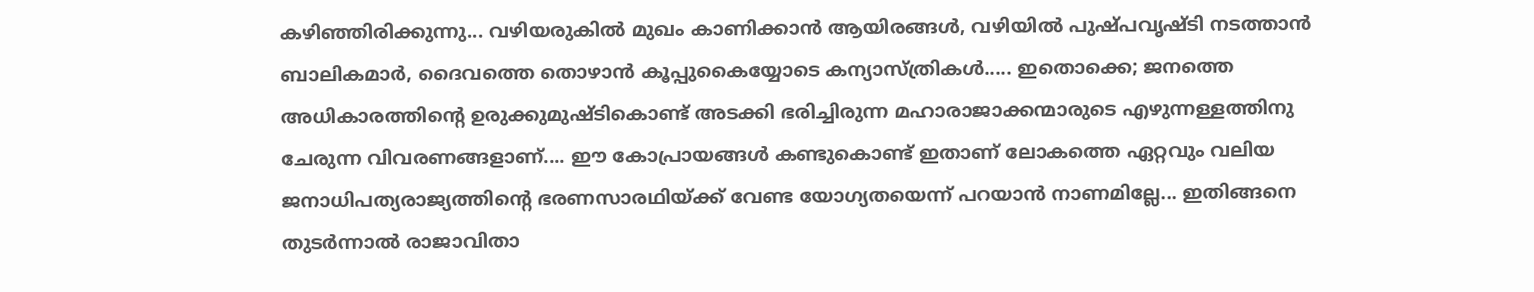കഴിഞ്ഞിരിക്കുന്നു... വഴിയരുകില്‍ മുഖം കാണിക്കാന്‍ ആയിരങ്ങള്‍, വഴിയില്‍ പുഷ്പവൃഷ്ടി നടത്താന്‍ ബാലികമാര്‍, ദൈവത്തെ തൊഴാന്‍ കൂപ്പുകൈയ്യോടെ കന്യാസ്ത്രികള്‍..... ഇതൊക്കെ; ജനത്തെ അധികാരത്തിന്‍റെ ഉരുക്കുമുഷ്ടികൊണ്ട് അടക്കി ഭരിച്ചിരുന്ന മഹാരാജാക്കന്മാരുടെ എഴുന്നള്ളത്തിനു ചേരുന്ന വിവരണങ്ങളാണ്.... ഈ കോപ്രായങ്ങള്‍ കണ്ടുകൊണ്ട് ഇതാണ് ലോകത്തെ ഏറ്റവും വലിയ ജനാധിപത്യരാജ്യത്തിന്‍റെ ഭരണസാരഥിയ്ക്ക് വേണ്ട യോഗ്യതയെന്ന് പറയാന്‍ നാണമില്ലേ... ഇതിങ്ങനെ തുടര്‍ന്നാല്‍ രാജാവിതാ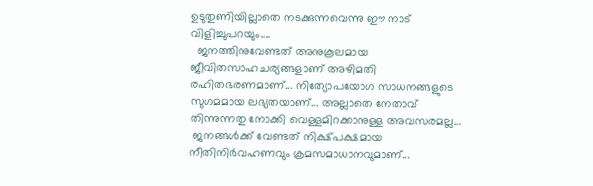ഉടുതുണിയില്ലാതെ നടക്കുന്നവെന്നു ഈ നാട് വിളിച്ചുപറയും....
  ജനത്തിനുവേണ്ടത് അനുകൂലമായ ജീവിതസാഹചര്യങ്ങളാണ് അഴിമതി രഹിതഭരണമാണ്... നിത്യോപയോഗ സാധനങ്ങളുടെ  സുഗമമായ ലഭ്യതയാണ്... അല്ലാതെ നേതാവ് തിന്നുന്നതു നോക്കി വെള്ളമിറക്കാനുള്ള അവസരമല്ല...
 ജനങ്ങള്‍ക്ക് വേണ്ടത് നിക്ഷ്പക്ഷമായ നീതിനിര്‍വഹണവും ക്രമസമാധാനവുമാണ്...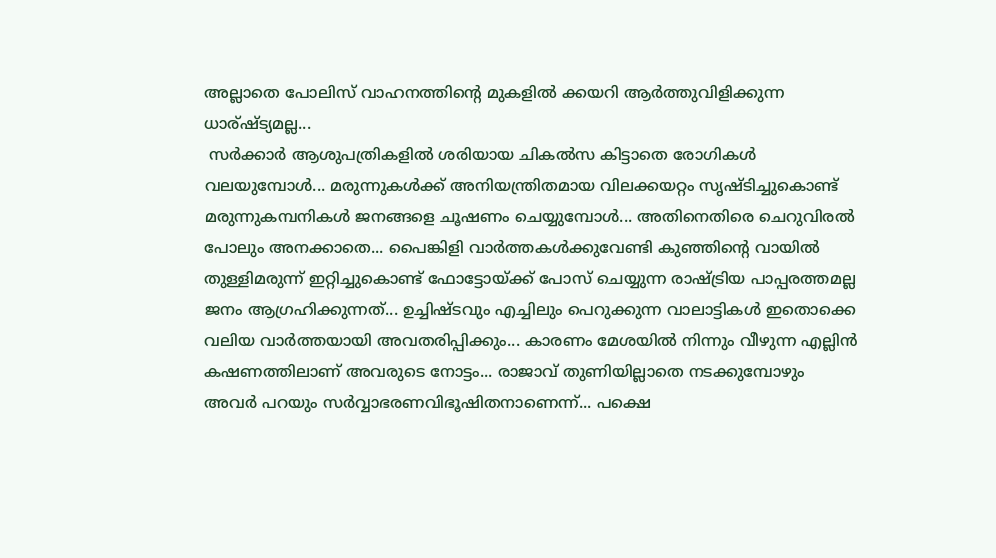അല്ലാതെ പോലിസ് വാഹനത്തിന്‍റെ മുകളില്‍ ക്കയറി ആര്‍ത്തുവിളിക്കുന്ന ധാര്ഷ്ട്യമല്ല...
 സര്‍ക്കാര്‍ ആശുപത്രികളില്‍ ശരിയായ ചികല്‍സ കിട്ടാതെ രോഗികള്‍ വലയുമ്പോള്‍... മരുന്നുകള്‍ക്ക് അനിയന്ത്രിതമായ വിലക്കയറ്റം സൃഷ്ടിച്ചുകൊണ്ട് മരുന്നുകമ്പനികള്‍ ജനങ്ങളെ ചൂഷണം ചെയ്യുമ്പോള്‍... അതിനെതിരെ ചെറുവിരല്‍ പോലും അനക്കാതെ... പൈങ്കിളി വാര്‍ത്തകള്‍ക്കുവേണ്ടി കുഞ്ഞിന്‍റെ വായില്‍ തുള്ളിമരുന്ന് ഇറ്റിച്ചുകൊണ്ട് ഫോട്ടോയ്ക്ക് പോസ് ചെയ്യുന്ന രാഷ്ട്രിയ പാപ്പരത്തമല്ല ജനം ആഗ്രഹിക്കുന്നത്... ഉച്ചിഷ്ടവും എച്ചിലും പെറുക്കുന്ന വാലാട്ടികള്‍ ഇതൊക്കെ വലിയ വാര്‍ത്തയായി അവതരിപ്പിക്കും... കാരണം മേശയില്‍ നിന്നും വീഴുന്ന എല്ലിന്‍ കഷണത്തിലാണ് അവരുടെ നോട്ടം... രാജാവ് തുണിയില്ലാതെ നടക്കുമ്പോഴും  അവര്‍ പറയും സര്‍വ്വാഭരണവിഭൂഷിതനാണെന്ന്... പക്ഷെ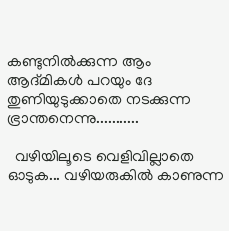കണ്ടുനില്‍ക്കുന്ന ആം ആദ്മികള്‍ പറയും ദേ തുണിയുടുക്കാതെ നടക്കുന്ന ഭ്രാന്തനെന്നു...........

  വഴിയിലൂടെ വെളിവില്ലാതെ ഓടുക... വഴിയരുകില്‍ കാണുന്ന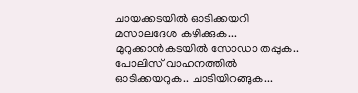ചായക്കടയില്‍ ഓടിക്കയറി മസാലദേശ കഴിക്കുക... മുറുക്കാന്‍കടയില്‍ സോഡാ തപ്പുക.. പോലിസ് വാഹനത്തില്‍ ഓടിക്കയറുക.. ചാടിയിറങ്ങുക...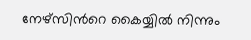നേഴ്സിന്‍റെ കൈയ്യില്‍ നിന്നും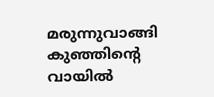മരുന്നുവാങ്ങി കുഞ്ഞിന്‍റെ വായില്‍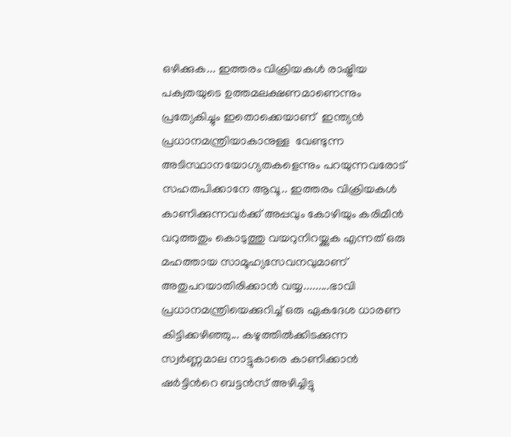ഒഴിക്കുക... ഇത്തരം വിക്രിയകള്‍ രാഷ്ട്രിയ പക്വതയുടെ ഉത്തമലക്ഷണമാണെന്നും  പ്രത്യേകിച്ചും ഇതൊക്കെയാണ്  ഇന്ത്യന്‍ പ്രധാനമന്ത്രിയാകാനുള്ള  വേണ്ടുന്ന അടിസ്ഥാനയോഗ്യതകളെന്നും പറയുന്നവരോട് സഹതപിക്കാനേ ആവൂ.. ഇത്തരം വിക്രിയകള്‍   കാണിക്കുന്നവര്‍ക്ക് അപ്പവും കോഴിയും കരിമീന്‍ വറുത്തതും കൊടുത്തു വയറുനിറയ്ക്കുക എന്നത് ഒരു മഹത്തായ സാമൂഹ്യസേവനവുമാണ്‌ അതുപറയാതിരിക്കാന്‍ വയ്യ.........ഭാവി പ്രധാനമന്ത്രിയെക്കുറിച്ച് ഒരു ഏകദേശ ധാരണ കിട്ടിക്കഴിഞ്ഞു... കഴുത്തില്‍ക്കിടക്കുന്ന സ്വര്‍ണ്ണമാല നാട്ടുകാരെ കാണിക്കാന്‍ ഷര്‍ട്ടിന്‍റെ ബട്ടന്‍സ് അഴിച്ചിട്ടു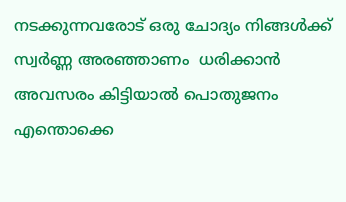നടക്കുന്നവരോട് ഒരു ചോദ്യം നിങ്ങള്‍ക്ക്  സ്വര്‍ണ്ണ അരഞ്ഞാണം  ധരിക്കാന്‍ അവസരം കിട്ടിയാല്‍ പൊതുജനം എന്തൊക്കെ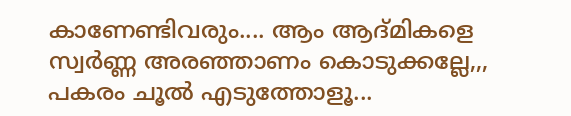കാണേണ്ടിവരും.... ആം ആദ്മികളെ സ്വര്‍ണ്ണ അരഞ്ഞാണം കൊടുക്കല്ലേ,,, പകരം ചൂല്‍ എടുത്തോളൂ...